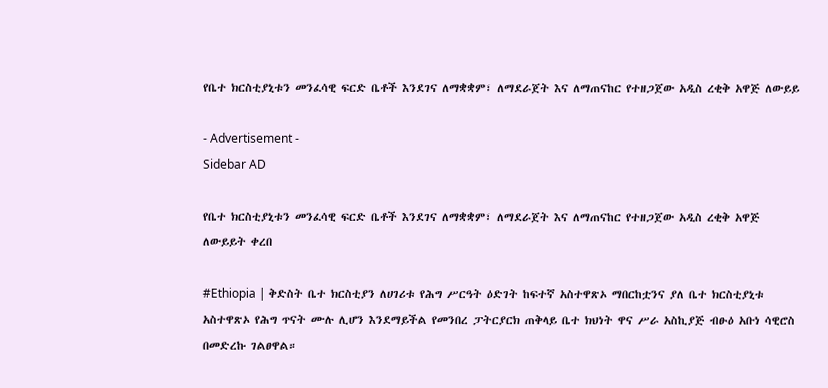የቤተ ክርስቲያኒቱን መንፈሳዊ ፍርድ ቤቶች እንደገና ለማቋቋም፣ ለማደራጀት እና ለማጠናከር የተዘጋጀው አዲስ ረቂቅ አዋጅ ለውይይ

- Advertisement -
Sidebar AD

የቤተ ክርስቲያኒቱን መንፈሳዊ ፍርድ ቤቶች እንደገና ለማቋቋም፣ ለማደራጀት እና ለማጠናከር የተዘጋጀው አዲስ ረቂቅ አዋጅ ለውይይት ቀረበ

#Ethiopia | ቅድስት ቤተ ክርስቲያን ለሀገሪቱ የሕግ ሥርዓት ዕድገት ከፍተኛ አስተዋጽኦ ማበርከቷንና ያለ ቤተ ክርስቲያኒቱ አስተዋጽኦ የሕግ ጥናት ሙሉ ሊሆን እንደማይችል የመንበረ ፓትርያርክ ጠቅላይ ቤተ ክህነት ዋና ሥራ አስኪያጅ ብፁዕ አቡነ ሳዊሮስ በመድረኩ ገልፀዋል።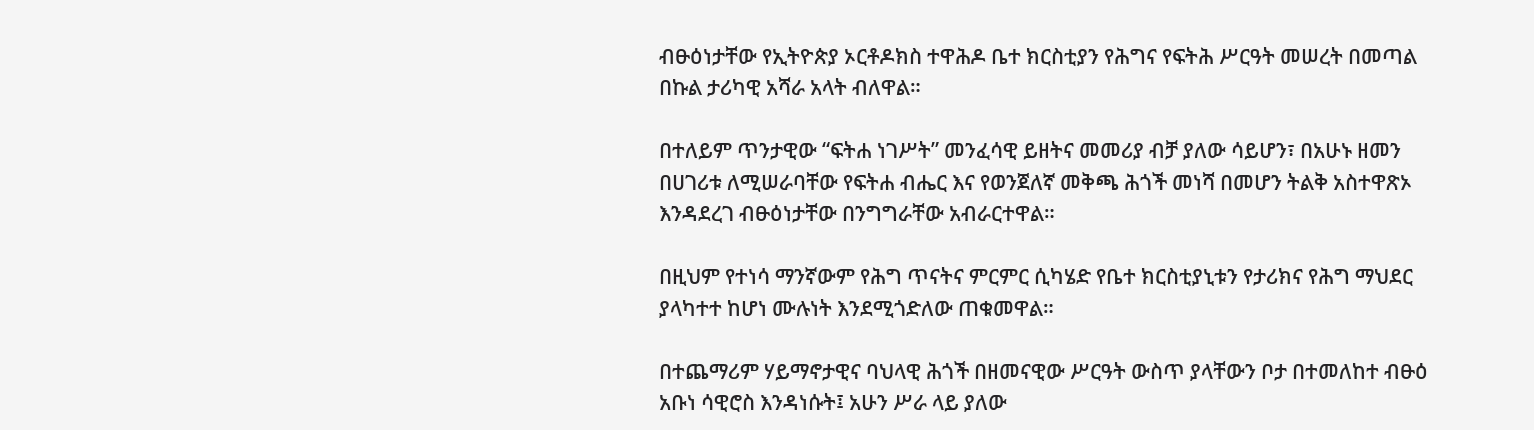ብፁዕነታቸው የኢትዮጵያ ኦርቶዶክስ ተዋሕዶ ቤተ ክርስቲያን የሕግና የፍትሕ ሥርዓት መሠረት በመጣል በኩል ታሪካዊ አሻራ አላት ብለዋል።

በተለይም ጥንታዊው “ፍትሐ ነገሥት” መንፈሳዊ ይዘትና መመሪያ ብቻ ያለው ሳይሆን፣ በአሁኑ ዘመን በሀገሪቱ ለሚሠራባቸው የፍትሐ ብሔር እና የወንጀለኛ መቅጫ ሕጎች መነሻ በመሆን ትልቅ አስተዋጽኦ እንዳደረገ ብፁዕነታቸው በንግግራቸው አብራርተዋል።

በዚህም የተነሳ ማንኛውም የሕግ ጥናትና ምርምር ሲካሄድ የቤተ ክርስቲያኒቱን የታሪክና የሕግ ማህደር ያላካተተ ከሆነ ሙሉነት እንደሚጎድለው ጠቁመዋል።

በተጨማሪም ሃይማኖታዊና ባህላዊ ሕጎች በዘመናዊው ሥርዓት ውስጥ ያላቸውን ቦታ በተመለከተ ብፁዕ አቡነ ሳዊሮስ እንዳነሱት፤ አሁን ሥራ ላይ ያለው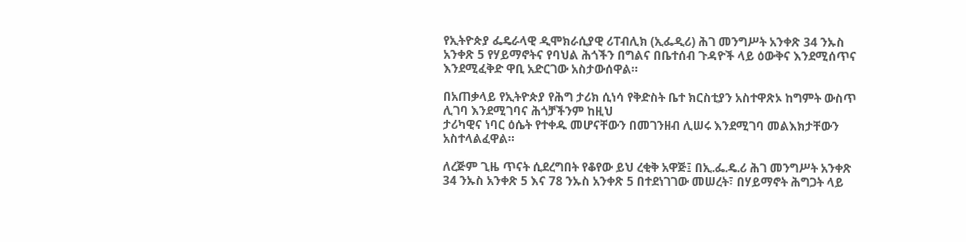የኢትዮጵያ ፌዴራላዊ ዲሞክራሲያዊ ሪፐብሊክ (ኢፌዲሪ) ሕገ መንግሥት አንቀጽ 34 ንኡስ አንቀጽ 5 የሃይማኖትና የባህል ሕጎችን በግልና በቤተሰብ ጉዳዮች ላይ ዕውቅና እንደሚሰጥና እንደሚፈቅድ ዋቢ አድርገው አስታውሰዋል።

በአጠቃላይ የኢትዮጵያ የሕግ ታሪክ ሲነሳ የቅድስት ቤተ ክርስቲያን አስተዋጽኦ ከግምት ውስጥ ሊገባ እንደሚገባና ሕጎቻችንም ከዚህ
ታሪካዊና ነባር ዕሴት የተቀዱ መሆናቸውን በመገንዘብ ሊሠሩ እንደሚገባ መልእክታቸውን አስተላልፈዋል።

ለረጅም ጊዜ ጥናት ሲደረግበት የቆየው ይህ ረቂቅ አዋጅ፤ በኢ.ፌ.ዴ.ሪ ሕገ መንግሥት አንቀጽ 34 ንኡስ አንቀጽ 5 እና 78 ንኡስ አንቀጽ 5 በተደነገገው መሠረት፣ በሃይማኖት ሕግጋት ላይ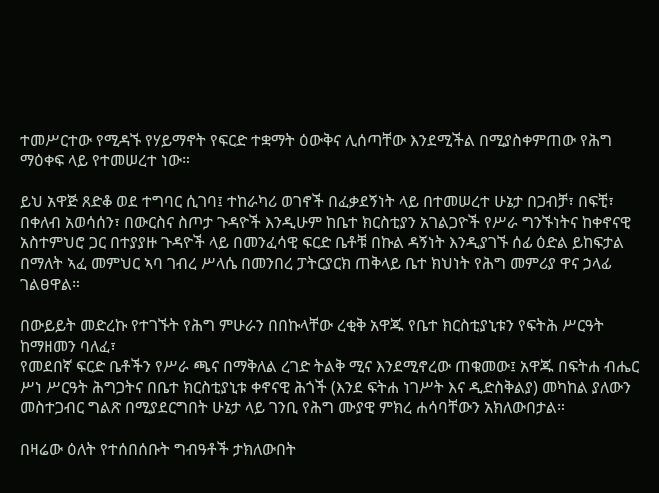ተመሥርተው የሚዳኙ የሃይማኖት የፍርድ ተቋማት ዕውቅና ሊሰጣቸው እንደሚችል በሚያስቀምጠው የሕግ ማዕቀፍ ላይ የተመሠረተ ነው።

ይህ አዋጅ ጸድቆ ወደ ተግባር ሲገባ፤ ተከራካሪ ወገኖች በፈቃደኝነት ላይ በተመሠረተ ሁኔታ በጋብቻ፣ በፍቺ፣ በቀለብ አወሳሰን፣ በውርስና ስጦታ ጉዳዮች እንዲሁም ከቤተ ክርስቲያን አገልጋዮች የሥራ ግንኙነትና ከቀኖናዊ አስተምህሮ ጋር በተያያዙ ጉዳዮች ላይ በመንፈሳዊ ፍርድ ቤቶቹ በኩል ዳኝነት እንዲያገኙ ሰፊ ዕድል ይከፍታል በማለት ኣፈ መምህር ኣባ ገብረ ሥላሴ በመንበረ ፓትርያርክ ጠቅላይ ቤተ ክህነት የሕግ መምሪያ ዋና ኃላፊ ገልፀዋል።

በውይይት መድረኩ የተገኙት የሕግ ምሁራን በበኩላቸው ረቂቅ አዋጁ የቤተ ክርስቲያኒቱን የፍትሕ ሥርዓት ከማዘመን ባለፈ፣
የመደበኛ ፍርድ ቤቶችን የሥራ ጫና በማቅለል ረገድ ትልቅ ሚና እንደሚኖረው ጠቁመው፤ አዋጁ በፍትሐ ብሔር ሥነ ሥርዓት ሕግጋትና በቤተ ክርስቲያኒቱ ቀኖናዊ ሕጎች (እንደ ፍትሐ ነገሥት እና ዲድስቅልያ) መካከል ያለውን መስተጋብር ግልጽ በሚያደርግበት ሁኔታ ላይ ገንቢ የሕግ ሙያዊ ምክረ ሐሳባቸውን አክለውበታል።

በዛሬው ዕለት የተሰበሰቡት ግብዓቶች ታክለውበት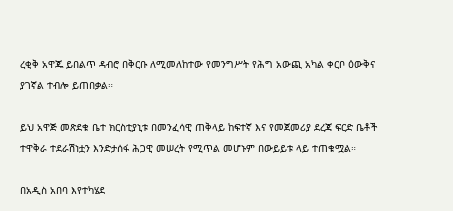ረቂቅ አዋጁ ይበልጥ ዳብሮ በቅርቡ ለሚመለከተው የመንግሥት የሕግ አውጪ አካል ቀርቦ ዕውቅና ያገኛል ተብሎ ይጠበቃል።

ይህ አዋጅ መጽደቁ ቤተ ክርስቲያኒቱ በመንፈሳዊ ጠቅላይ ከፍተኛ እና የመጀመሪያ ደረጃ ፍርድ ቤቶች ተዋቅራ ተደራሽነቷን እንድታሰፋ ሕጋዊ መሠረት የሚጥል መሆኑም በውይይቱ ላይ ተጠቁሟል።

በአዲስ አበባ እየተካሄደ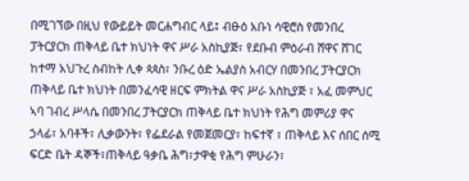በሚገኘው በዚህ የውይይት መርሐግብር ላይ፤ ብፁዕ አቡነ ሳዊሮስ የመንበረ ፓትርያርክ ጠቅላይ ቤተ ክህነት ዋና ሥራ አስኪያጅ፣ የደቡብ ምዕራብ ሸዋና ሸገር ከተማ አህጉረ ስብከት ሊቀ ጳጳስ፣ ንቡረ ዕድ ኤልያስ አብርሃ በመንበረ ፓትርያርክ ጠቅላይ ቤተ ክህነት በመንፈሳዊ ዘርፍ ምክትል ዋና ሥራ አስኪያጅ ፣ አፈ መምህር ኣባ ገብረ ሥላሴ በመንበረ ፓትርያርክ ጠቅላይ ቤተ ክህነት የሕግ መምሪያ ዋና ኃላፊ፣ አባቶች፣ ሊቃውንት፣ የፌደራል የመጀመርያ፣ ከፍተኛ ፣ ጠቅላይ እና ሰበር ሰሚ ፍርድ ቤት ዳኞች፣ጠቅላይ ዓቃቤ ሕግ፣ታዋቂ የሕግ ምሁራን፣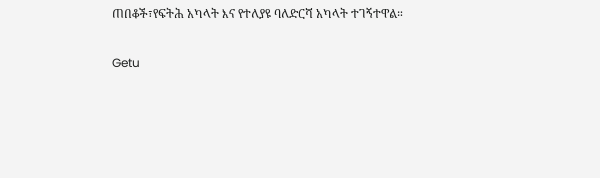ጠበቆች፣የፍትሕ አካላት እና የተለያዩ ባለድርሻ አካላት ተገኝተዋል።

Getu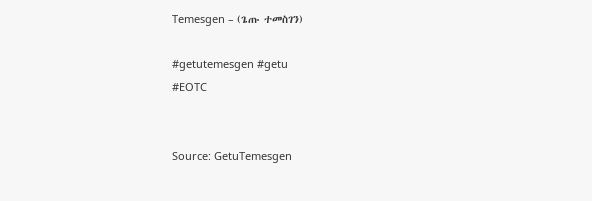Temesgen – (ጌጡ ተመስገን)

#getutemesgen #getu
#EOTC


Source: GetuTemesgen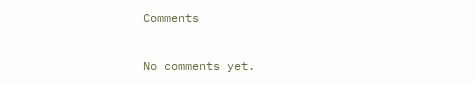Comments

No comments yet.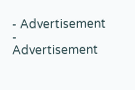- Advertisement -
Advertisement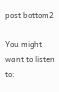post bottom2

You might want to listen to: